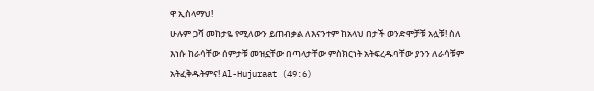ዋ ኢስላማህ!
ሁሉም ጋሻ መከታዬ የሚለውን ይጠብቃል ለእናንተም ከአላህ በታች ወንድሞቻቹ አሏቹ! ስለ እነሱ ከራሳቸው ሰምታቹ መዝኗቸው በጣላታቸው ምስክርነት አትፍረዱባቸው ያንን ለራሳቹም አትፈቅዱትምና! Al-Hujuraat (49:6)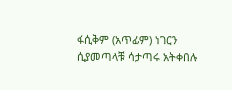ፋሲቅም (አጥፊም) ነገርን ሲያመጣላቹ ሳታጣሩ አትቀበሉ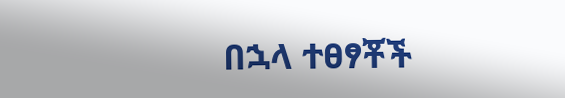በኋላ ተፀፃቾች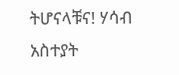ትሆናላቹና! ሃሳብ አስተያት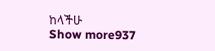ከላችሁ
Show more937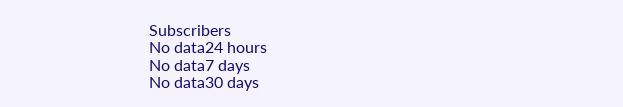Subscribers
No data24 hours
No data7 days
No data30 days